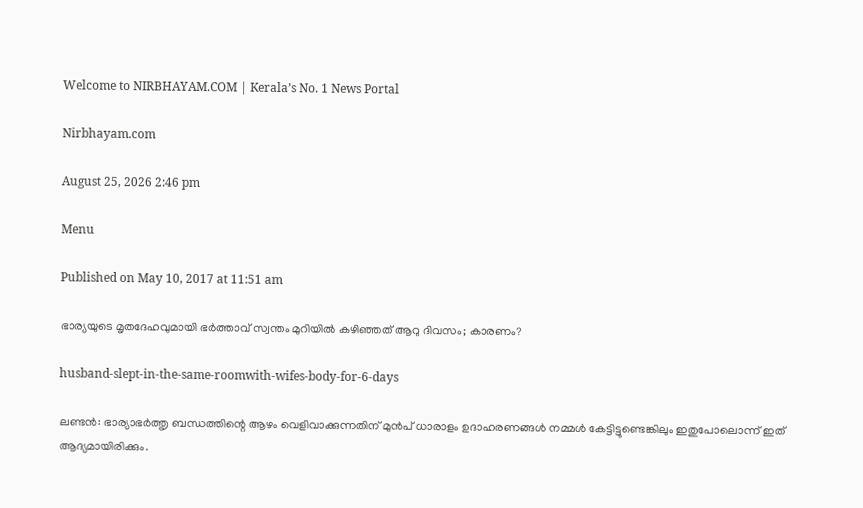Welcome to NIRBHAYAM.COM | Kerala’s No. 1 News Portal

Nirbhayam.com

August 25, 2026 2:46 pm

Menu

Published on May 10, 2017 at 11:51 am

ഭാര്യയുടെ മൃതദേഹവുമായി ഭര്‍ത്താവ് സ്വന്തം മുറിയില്‍ കഴിഞ്ഞത് ആറു ദിവസം; കാരണം?

husband-slept-in-the-same-roomwith-wifes-body-for-6-days

ലണ്ടന്‍: ഭാര്യാഭര്‍ത്തൃ ബന്ധത്തിന്റെ ആഴം വെളിവാക്കുന്നതിന് മുന്‍പ് ധാരാളം ഉദാഹരണങ്ങള്‍ നമ്മള്‍ കേട്ടിട്ടുണ്ടെങ്കിലും ഇതുപോലൊന്ന് ഇത് ആദ്യമായിരിക്കും.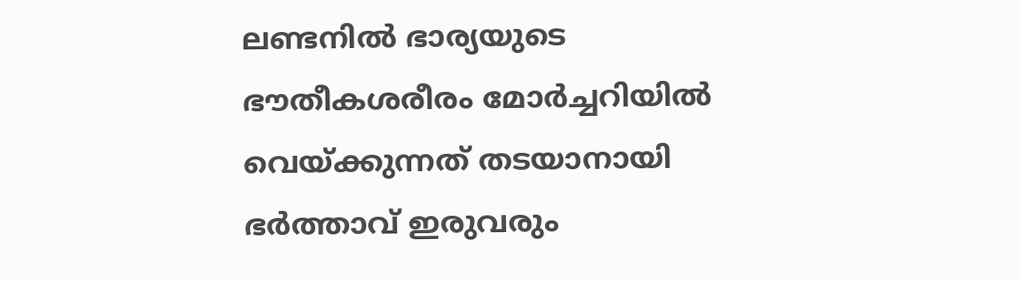ലണ്ടനില്‍ ഭാര്യയുടെ ഭൗതീകശരീരം മോര്‍ച്ചറിയില്‍ വെയ്ക്കുന്നത് തടയാനായി ഭര്‍ത്താവ് ഇരുവരും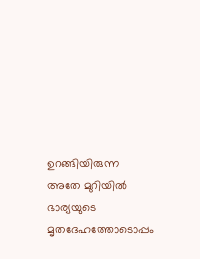ഉറങ്ങിയിരുന്ന അതേ മുറിയില്‍ ഭാര്യയുടെ മൃതദേഹത്തോടൊപ്പം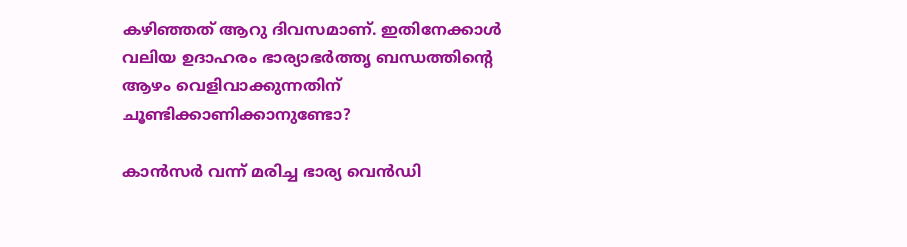കഴിഞ്ഞത് ആറു ദിവസമാണ്. ഇതിനേക്കാള്‍ വലിയ ഉദാഹരം ഭാര്യാഭര്‍ത്തൃ ബന്ധത്തിന്റെ ആഴം വെളിവാക്കുന്നതിന് ചൂണ്ടിക്കാണിക്കാനുണ്ടോ?

കാന്‍സര്‍ വന്ന് മരിച്ച ഭാര്യ വെന്‍ഡി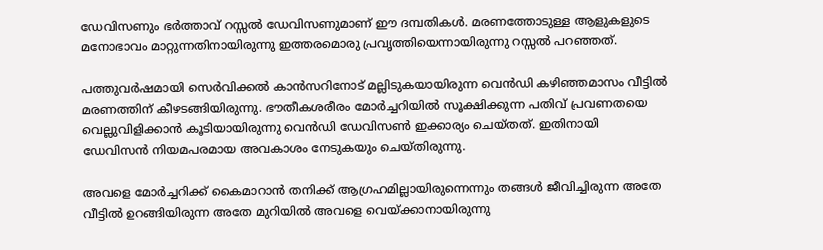ഡേവിസണും ഭര്‍ത്താവ് റസ്സല്‍ ഡേവിസണുമാണ് ഈ ദമ്പതികള്‍. മരണത്തോടുള്ള ആളുകളുടെ മനോഭാവം മാറ്റുന്നതിനായിരുന്നു ഇത്തരമൊരു പ്രവൃത്തിയെന്നായിരുന്നു റസ്സല്‍ പറഞ്ഞത്.

പത്തുവര്‍ഷമായി സെര്‍വിക്കല്‍ കാന്‍സറിനോട് മല്ലിടുകയായിരുന്ന വെന്‍ഡി കഴിഞ്ഞമാസം വീട്ടില്‍ മരണത്തിന് കീഴടങ്ങിയിരുന്നു. ഭൗതീകശരീരം മോര്‍ച്ചറിയില്‍ സൂക്ഷിക്കുന്ന പതിവ് പ്രവണതയെ വെല്ലുവിളിക്കാന്‍ കൂടിയായിരുന്നു വെന്‍ഡി ഡേവിസണ്‍ ഇക്കാര്യം ചെയ്തത്. ഇതിനായി ഡേവിസന്‍ നിയമപരമായ അവകാശം നേടുകയും ചെയ്തിരുന്നു.

അവളെ മോര്‍ച്ചറിക്ക് കൈമാറാന്‍ തനിക്ക് ആഗ്രഹമില്ലായിരുന്നെന്നും തങ്ങള്‍ ജീവിച്ചിരുന്ന അതേ വീട്ടില്‍ ഉറങ്ങിയിരുന്ന അതേ മുറിയില്‍ അവളെ വെയ്ക്കാനായിരുന്നു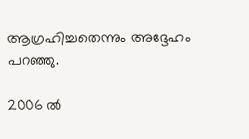ആഗ്രഹിച്ചതെന്നും അദ്ദേഹം പറഞ്ഞു.

2006 ല്‍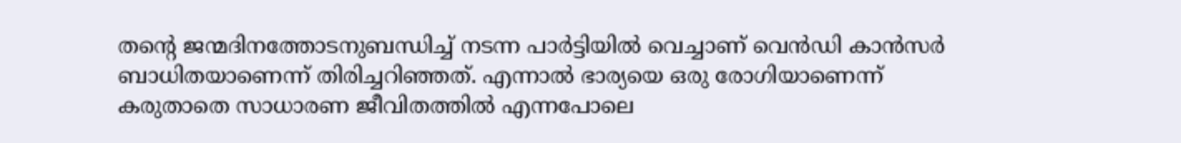തന്റെ ജന്മദിനത്തോടനുബന്ധിച്ച് നടന്ന പാര്‍ട്ടിയില്‍ വെച്ചാണ് വെന്‍ഡി കാന്‍സര്‍ ബാധിതയാണെന്ന് തിരിച്ചറിഞ്ഞത്. എന്നാല്‍ ഭാര്യയെ ഒരു രോഗിയാണെന്ന് കരുതാതെ സാധാരണ ജീവിതത്തില്‍ എന്നപോലെ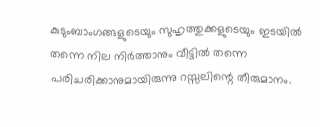കുടുംബാംഗങ്ങളുടെയും സുഹൃത്തുക്കളുടെയും ഇടയില്‍ തന്നെ നില നിര്‍ത്താനും വീട്ടില്‍ തന്നെ പരിചരിക്കാനുമായിരുന്നു റസ്സലിന്റെ തീരുമാനം.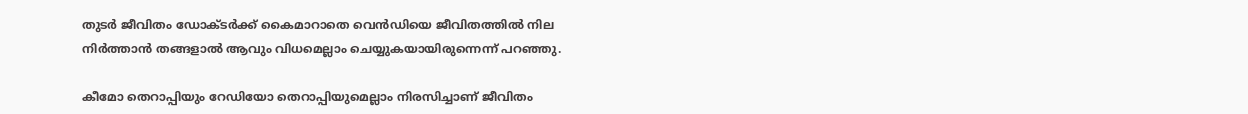തുടര്‍ ജീവിതം ഡോക്ടര്‍ക്ക് കൈമാറാതെ വെന്‍ഡിയെ ജീവിതത്തില്‍ നില നിര്‍ത്താന്‍ തങ്ങളാല്‍ ആവും വിധമെല്ലാം ചെയ്യുകയായിരുന്നെന്ന് പറഞ്ഞു.

കീമോ തെറാപ്പിയും റേഡിയോ തെറാപ്പിയുമെല്ലാം നിരസിച്ചാണ് ജീവിതം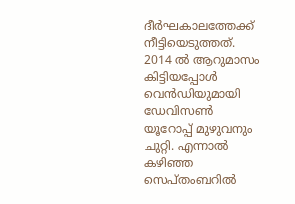ദീര്‍ഘകാലത്തേക്ക് നീട്ടിയെടുത്തത്. 2014 ല്‍ ആറുമാസം കിട്ടിയപ്പോള്‍ വെന്‍ഡിയുമായി ഡേവിസണ്‍ യൂറോപ്പ് മുഴുവനും ചുറ്റി. എന്നാല്‍ കഴിഞ്ഞ സെപ്തംബറില്‍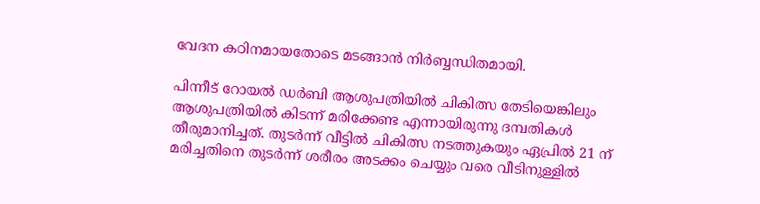വേദന കഠിനമായതോടെ മടങ്ങാന്‍ നിര്‍ബ്ബന്ധിതമായി.

പിന്നീട് റോയല്‍ ഡര്‍ബി ആശുപത്രിയില്‍ ചികിത്സ തേടിയെങ്കിലും ആശുപത്രിയില്‍ കിടന്ന് മരിക്കേണ്ട എന്നായിരുന്നു ദമ്പതികള്‍ തീരുമാനിച്ചത്. തുടര്‍ന്ന് വീട്ടില്‍ ചികിത്സ നടത്തുകയും ഏപ്രില്‍ 21 ന് മരിച്ചതിനെ തുടര്‍ന്ന് ശരീരം അടക്കം ചെയ്യും വരെ വീടിനുള്ളില്‍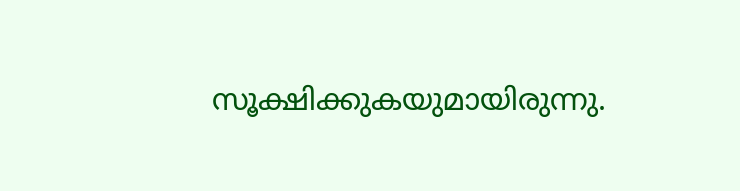സൂക്ഷിക്കുകയുമായിരുന്നു.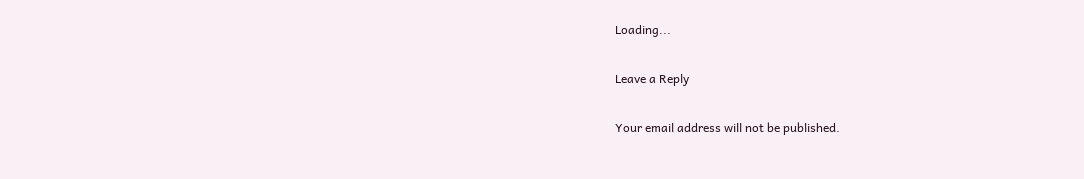Loading...

Leave a Reply

Your email address will not be published.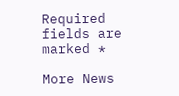Required fields are marked *

More News